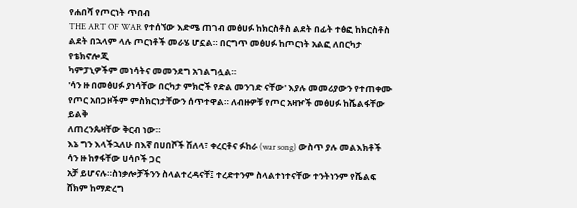የሐበሻ የጦርነት ጥበብ
THE ART OF WAR የተሰኘው እድሜ ጠገብ መፅሀፉ ከክርስቶስ ልደት በፊት ተፅፎ ከክርስቶስ ልደት በኋላም ላሉ ጦርነቶች መራሄ ሆኗል። በርግጥ መፅሀፉ ከጦርነት አልፎ ለበርካታ የቴክኖሎጂ
ካምፓኒዎችም መነሳትና መመንደግ አገልግሏል።
'ሳን ዙ በመፅሀፉ ያነሳቸው በርካታ ምክሮች የድል መንገድ ናቸው' እያሉ መመሪያውን የተጠቀሙ የጦር አበጋዞችም ምስክርነታቸውን ሰጥተዋል። ለብዙዎቹ የጦር አዛዦች መፅሀፉ ከሼልፋቸው ይልቅ
ለጠረንጴዛቸው ቅርብ ነው።
እኔ ግን እላችኋለሁ በእኛ በሀበሾች ሽለላ፣ ቀረርቶና ፉከራ (war song) ውስጥ ያሉ መልእክቶች ሳን ዙ ከፃፋቸው ሀሳቦች ጋር
አቻ ይሆናሉ።ስነቃሎቻችንን ስላልተረዳናቸ፤ ተረድተንም ስላልተነተናቸው ተንትነንም የሼልፍ ሸክም ከማድረግ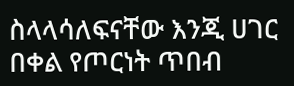ስላላሳለፍናቸው እንጂ ሀገር በቀል የጦርነት ጥበብ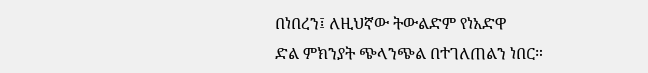በነበረን፤ ለዚህኛው ትውልድም የነአድዋ
ድል ምክንያት ጭላንጭል በተገለጠልን ነበር።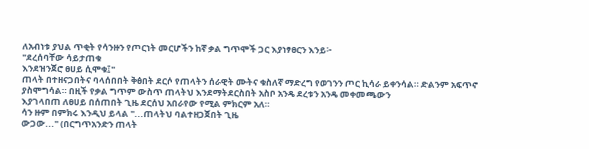ለአብነቱ ያህል ጥቂት የሳንዙን የጦርነት መርሆችን ከኛ ቃል ግጥሞች ጋር እያነፃፀርን እንይ፦
"ደረሰባቸው ሳይታጠቁ
እንደዝንጀሮ ፀሀይ ሲሞቁ፤"
ጠላት በተዘናጋበትና ባላሰበበት ቅፅበት ደርሶ የጠላትን ሰራዊት ሙትና ቁስለኛ ማድረግ የወገንን ጦር ኪሳራ ይቀንሳል። ድልንም አፍጥኖ ያስሞግሳል። በዚች የቃል ግጥም ውስጥ ጠላትህ እንደማትደርስበት አስቦ አንዴ ደረቱን አንዴ መቀመጫውን
እያገላበጠ ለፀሀይ በሰጠበት ጊዜ ደርሰህ አበራየው የሚል ምክርም አለ።
ሳን ዙም በምክሩ እንዲህ ይላል "...ጠላትህ ባልተዘጋጀበት ጊዜ
ውጋው..." (በርግጥአንድን ጠላት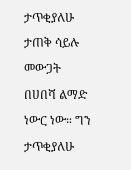ታጥቂያለሁ ታጠቅ ሳይሉ መውጋት
በሀበሻ ልማድ ነውር ነው። ግን ታጥቂያለሁ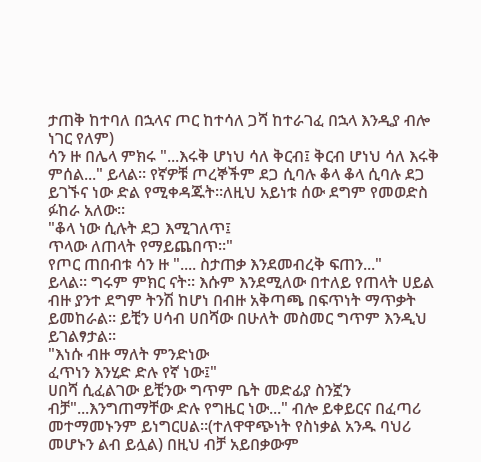ታጠቅ ከተባለ በኋላና ጦር ከተሳለ ጋሻ ከተራገፈ በኋላ እንዲያ ብሎ ነገር የለም)
ሳን ዙ በሌላ ምክሩ "...እሩቅ ሆነህ ሳለ ቅርብ፤ ቅርብ ሆነህ ሳለ እሩቅ ምሰል..." ይላል። የኛዎቹ ጦረኞችም ደጋ ሲባሉ ቆላ ቆላ ሲባሉ ደጋ ይገኙና ነው ድል የሚቀዳጁት።ለዚህ አይነቱ ሰው ደግም የመወድስ ፉከራ አለው።
"ቆላ ነው ሲሉት ደጋ እሚገለጥ፤
ጥላው ለጠላት የማይጨበጥ።"
የጦር ጠበብቱ ሳን ዙ ".... ስታጠቃ እንደመብረቅ ፍጠን..."
ይላል። ግሩም ምክር ናት። እሱም እንደሚለው በተለይ የጠላት ሀይል ብዙ ያንተ ደግም ትንሽ ከሆነ በብዙ አቅጣጫ በፍጥነት ማጥቃት ይመከራል። ይቺን ሀሳብ ሀበሻው በሁለት መስመር ግጥም እንዲህ ይገልፃታል።
"እነሱ ብዙ ማለት ምንድነው
ፈጥነን እንሂድ ድሉ የኛ ነው፤"
ሀበሻ ሲፈልገው ይቺንው ግጥም ቤት መድፊያ ስንኟን ብቻ"...እንግጠማቸው ድሉ የግዜር ነው..." ብሎ ይቀይርና በፈጣሪ መተማመኑንም ይነግርሀል።(ተለዋዋጭነት የስነቃል አንዱ ባህሪ መሆኑን ልብ ይሏል) በዚህ ብቻ አይበቃውም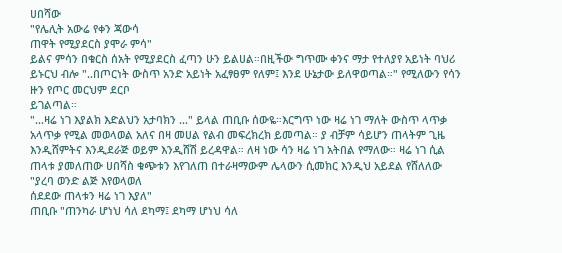ሀበሻው
"የሌሊት አውሬ የቀን ጃውሳ
ጠዋት የሚያደርስ ያሞራ ምሳ"
ይልና ምሳን በቁርስ ሰአት የሚያደርስ ፈጣን ሁን ይልሀል።በዚችው ግጥሙ ቀንና ማታ የተለያየ አይነት ባህሪ ይኑርህ ብሎ "..በጦርነት ውስጥ አንድ አይነት አፈፃፀም የለም፤ እንደ ሁኔታው ይለዋወጣል።" የሚለውን የሳን ዙን የጦር መርህም ደርቦ
ይገልጣል።
"...ዛሬ ነገ እያልክ እድልህን አታባክን ..." ይላል ጠቢቡ ሰውዬ።እርግጥ ነው ዛሬ ነገ ማለት ውስጥ ላጥቃ አላጥቃ የሚል መወላወል አለና በዛ መሀል የልብ መፍረክረክ ይመጣል። ያ ብቻም ሳይሆን ጠላትም ጊዜ እንዲሸምትና እንዲደራጅ ወይም እንዲሸሽ ይረዳዋል። ለዛ ነው ሳን ዛሬ ነገ አትበል የማለው። ዛሬ ነገ ሲል ጠላቱ ያመለጠው ሀበሻስ ቁጭቱን እየገለጠ በተራዛማውም ሌላውን ሲመክር እንዲህ አይደል የሸለለው
"ያረባ ወንድ ልጅ እየወላወለ
ሰደደው ጠላቱን ዛሬ ነገ እያለ"
ጠቢቡ "ጠንካራ ሆነህ ሳለ ደካማ፤ ደካማ ሆነህ ሳለ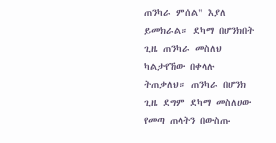ጠንካራ ምሰል" እያለ ይመክራል። ደካማ በሆንክበት ጊዜ ጠንካራ መስለህ ካልታየኸው በቀላሉ ትጠቃለህ። ጠንካራ በሆንክ ጊዜ ደግም ደካማ መስለሀው የመጣ ጠላትን በውስጡ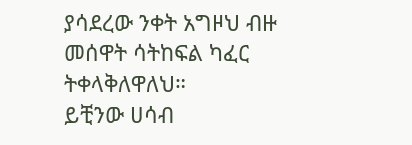ያሳደረው ንቀት አግዞህ ብዙ መሰዋት ሳትከፍል ካፈር ትቀላቅለዋለህ።
ይቺንው ሀሳብ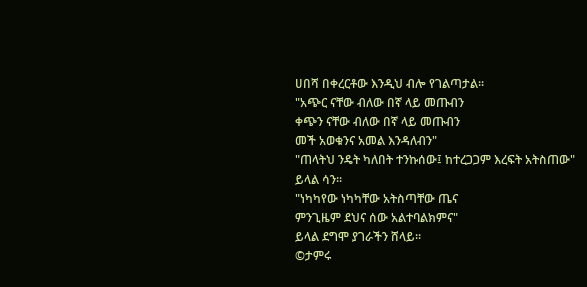ሀበሻ በቀረርቶው እንዲህ ብሎ የገልጣታል።
"አጭር ናቸው ብለው በኛ ላይ መጡብን
ቀጭን ናቸው ብለው በኛ ላይ መጡብን
መች አወቁንና አመል እንዳለብን"
"ጠላትህ ንዴት ካለበት ተንኩሰው፤ ከተረጋጋም እረፍት አትስጠው"
ይላል ሳን።
"ነካካየው ነካካቸው አትስጣቸው ጤና
ምንጊዜም ደህና ሰው አልተባልክምና"
ይላል ደግሞ ያገራችን ሸላይ።
©ታምሩ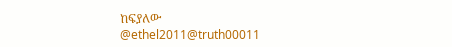ከፍያለው
@ethel2011@truth00011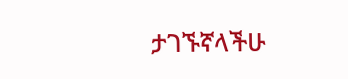ታገኙኛላችሁ